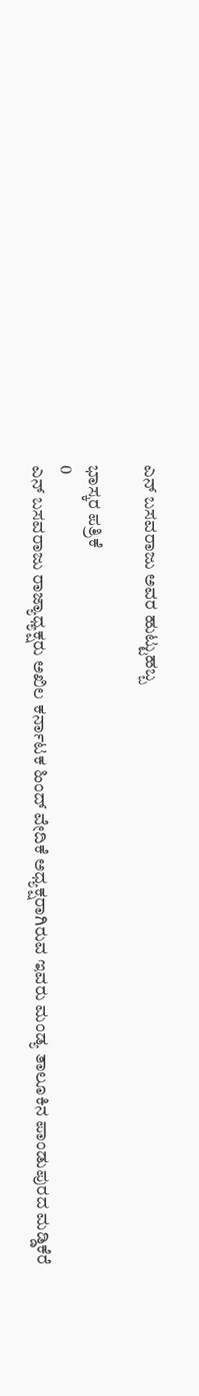ಎನ್ ಬಸವರಾಜು ಅವರ ಹುಟ್ಟುಹಬ್ಬ

ಭಾಸ್ಕರ ಪತ್ರಿಕೆ
0
ಎನ್ ಬಸವರಾಜು ರಾಜ್ಯಾಧ್ಯಕ್ಷರು ಅಖಿಲ ಕರ್ನಾಟಕ ಹಿಂದ್ ವೇದಿಕೆ ಅಧ್ಯಕ್ಷರಾಗಿರುವ ಇವರು ಮಂಡ್ಯ ತಾಲೂಕಿನ ಪಾಂಡುಪುರದ ಮಡ್ಡಿಕೆರೆ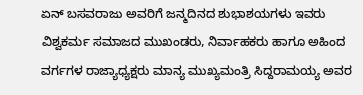ಏನ್ ಬಸವರಾಜು ಅವರಿಗೆ ಜನ್ಮದಿನದ ಶುಭಾಶಯಗಳು ಇವರು ವಿಶ್ವಕರ್ಮ ಸಮಾಜದ ಮುಖಂಡರು, ನಿರ್ವಾಹಕರು ಹಾಗೂ ಅಹಿಂದ ವರ್ಗಗಳ ರಾಜ್ಯಾಧ್ಯಕ್ಷರು ಮಾನ್ಯ ಮುಖ್ಯಮಂತ್ರಿ ಸಿದ್ದರಾಮಯ್ಯ ಅವರ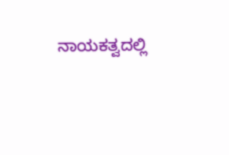ನಾಯಕತ್ವದಲ್ಲಿ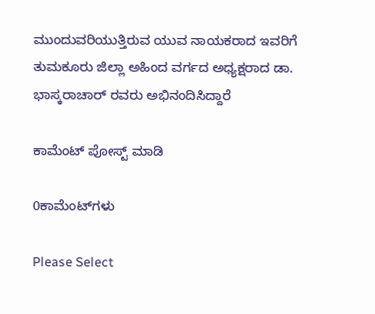ಮುಂದುವರಿಯುತ್ತಿರುವ ಯುವ ನಾಯಕರಾದ ಇವರಿಗೆ ತುಮಕೂರು ಜಿಲ್ಲಾ ಅಹಿಂದ ವರ್ಗದ ಅಧ್ಯಕ್ಷರಾದ ಡಾ. ಭಾಸ್ಕರಾಚಾರ್ ರವರು ಅಭಿನಂದಿಸಿದ್ದಾರೆ

ಕಾಮೆಂಟ್‌‌ ಪೋಸ್ಟ್‌ ಮಾಡಿ

0ಕಾಮೆಂಟ್‌ಗಳು

Please Select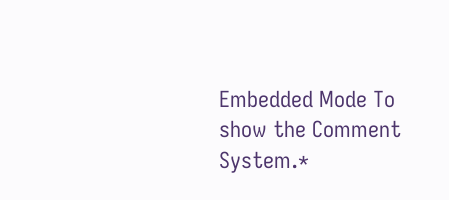Embedded Mode To show the Comment System.*